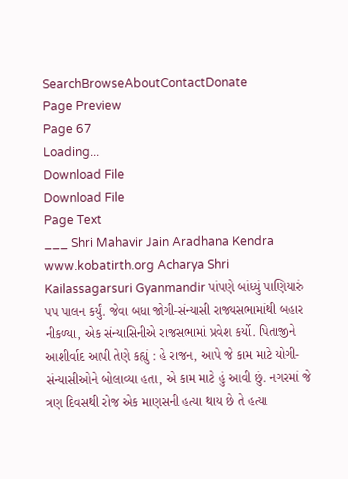SearchBrowseAboutContactDonate
Page Preview
Page 67
Loading...
Download File
Download File
Page Text
___ Shri Mahavir Jain Aradhana Kendra www.kobatirth.org Acharya Shri Kailassagarsuri Gyanmandir પાંપણે બાંધ્યું પાણિયારું પપ પાલન કર્યું. જેવા બધા જોગી-સંન્યાસી રાજ્યસભામાંથી બહાર નીકળ્યા, એક સંન્યાસિનીએ રાજસભામાં પ્રવેશ કર્યો. પિતાજીને આશીર્વાદ આપી તેણે કહ્યું : હે રાજન, આપે જે કામ માટે યોગી-સંન્યાસીઓને બોલાવ્યા હતા, એ કામ માટે હું આવી છું. નગરમાં જે ત્રણ દિવસથી રોજ એક માણસની હત્યા થાય છે તે હત્યા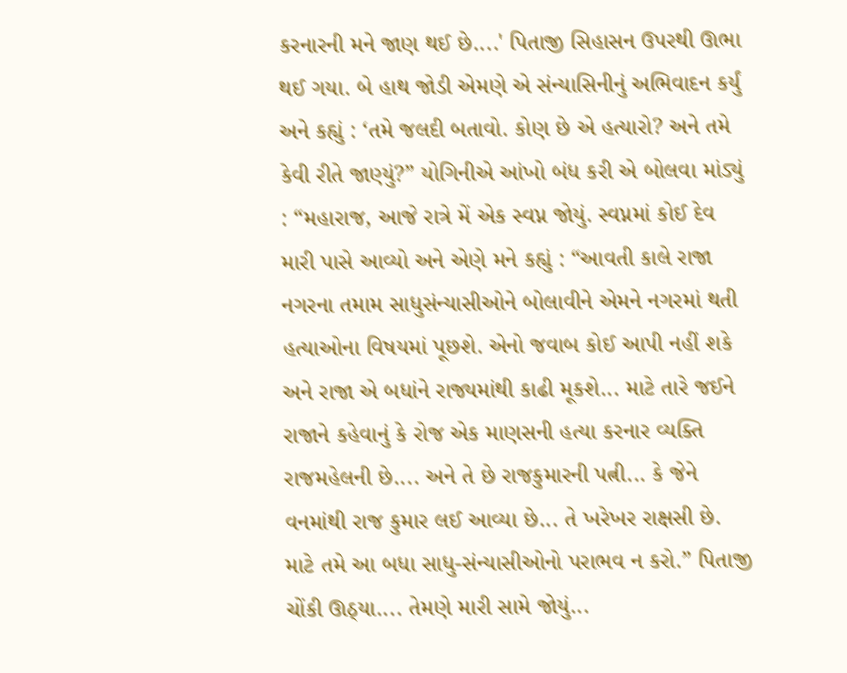કરનારની મને જાણ થઈ છે....' પિતાજી સિહાસન ઉપરથી ઊભા થઈ ગયા. બે હાથ જોડી એમણે એ સંન્યાસિનીનું અભિવાદન કર્યું અને કહ્યું : ‘તમે જલદી બતાવો. કોણ છે એ હત્યારો? અને તમે કેવી રીતે જાણ્યું?” યોગિનીએ આંખો બંધ કરી એ બોલવા માંડ્યું : “મહારાજ, આજે રાત્રે મેં એક સ્વપ્ન જોયું. સ્વપ્નમાં કોઈ દેવ મારી પાસે આવ્યો અને એણે મને કહ્યું : “આવતી કાલે રાજા નગરના તમામ સાધુસંન્યાસીઓને બોલાવીને એમને નગરમાં થતી હત્યાઓના વિષયમાં પૂછશે. એનો જવાબ કોઈ આપી નહીં શકે અને રાજા એ બધાંને રાજ્યમાંથી કાઢી મૂકશે... માટે તારે જઈને રાજાને કહેવાનું કે રોજ એક માણસની હત્યા કરનાર વ્યક્તિ રાજમહેલની છે.... અને તે છે રાજકુમારની પત્ની... કે જેને વનમાંથી રાજ કુમાર લઈ આવ્યા છે... તે ખરેખર રાક્ષસી છે. માટે તમે આ બધા સાધુ-સંન્યાસીઓનો પરાભવ ન કરો.” પિતાજી ચોંકી ઊઠ્યા.... તેમણે મારી સામે જોયું...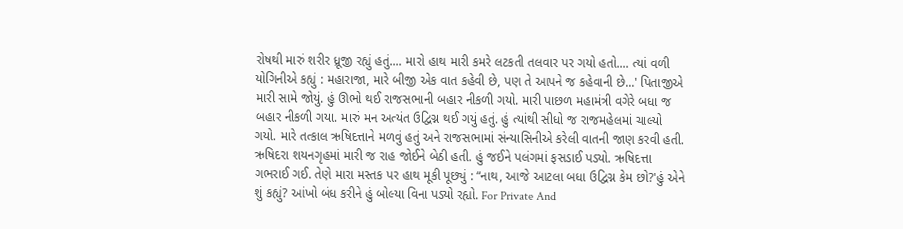રોષથી મારું શરીર ધ્રૂજી રહ્યું હતું.... મારો હાથ મારી કમરે લટકતી તલવાર પર ગયો હતો.... ત્યાં વળી યોગિનીએ કહ્યું : મહારાજા, મારે બીજી એક વાત કહેવી છે, પણ તે આપને જ કહેવાની છે...' પિતાજીએ મારી સામે જોયું. હું ઊભો થઈ રાજસભાની બહાર નીકળી ગયો. મારી પાછળ મહામંત્રી વગેરે બધા જ બહાર નીકળી ગયા. મારું મન અત્યંત ઉદ્વિગ્ન થઈ ગયું હતું. હું ત્યાંથી સીધો જ રાજમહેલમાં ચાલ્યો ગયો. મારે તત્કાલ ઋષિદત્તાને મળવું હતું અને રાજસભામાં સંન્યાસિનીએ કરેલી વાતની જાણ કરવી હતી. ઋષિદરા શયનગૃહમાં મારી જ રાહ જોઈને બેઠી હતી. હું જઈને પલંગમાં ફસડાઈ પડ્યો. ઋષિદત્તા ગભરાઈ ગઈ. તેણે મારા મસ્તક પર હાથ મૂકી પૂછ્યું : “નાથ, આજે આટલા બધા ઉદ્વિગ્ન કેમ છો?'હું એને શું કહ્યું? આંખો બંધ કરીને હું બોલ્યા વિના પડ્યો રહ્યો. For Private And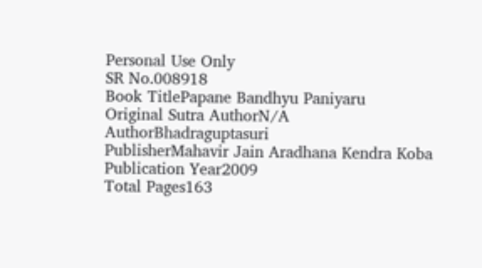Personal Use Only
SR No.008918
Book TitlePapane Bandhyu Paniyaru
Original Sutra AuthorN/A
AuthorBhadraguptasuri
PublisherMahavir Jain Aradhana Kendra Koba
Publication Year2009
Total Pages163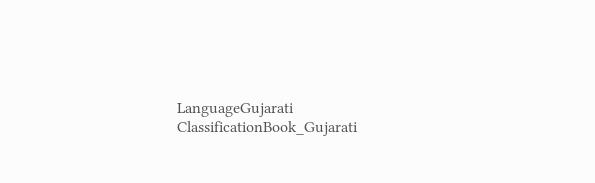LanguageGujarati
ClassificationBook_Gujarati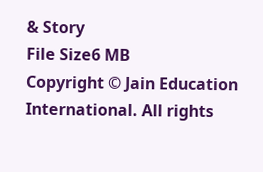& Story
File Size6 MB
Copyright © Jain Education International. All rights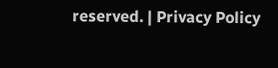reserved. | Privacy Policy